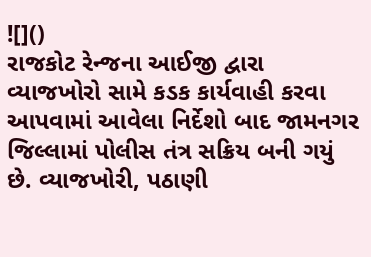![]()
રાજકોટ રેન્જના આઈજી દ્વારા વ્યાજખોરો સામે કડક કાર્યવાહી કરવા આપવામાં આવેલા નિર્દેશો બાદ જામનગર જિલ્લામાં પોલીસ તંત્ર સક્રિય બની ગયું છે. વ્યાજખોરી, પઠાણી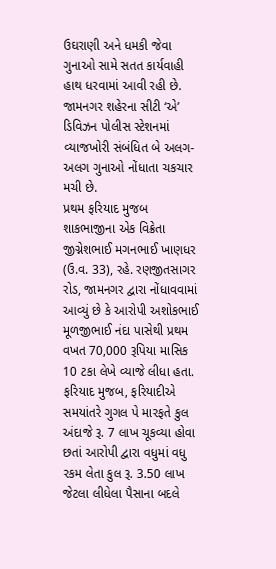ઉઘરાણી અને ધમકી જેવા ગુનાઓ સામે સતત કાર્યવાહી હાથ ધરવામાં આવી રહી છે.
જામનગર શહેરના સીટી ‘એ’ ડિવિઝન પોલીસ સ્ટેશનમાં વ્યાજખોરી સંબંધિત બે અલગ-અલગ ગુનાઓ નોંધાતા ચકચાર મચી છે.
પ્રથમ ફરિયાદ મુજબ શાકભાજીના એક વિક્રેતા જીગ્નેશભાઈ મગનભાઈ ખાણધર (ઉ.વ. 33), રહે. રણજીતસાગર રોડ, જામનગર દ્વારા નોંધાવવામાં આવ્યું છે કે આરોપી અશોકભાઈ મૂળજીભાઈ નંદા પાસેથી પ્રથમ વખત 70,000 રૂપિયા માસિક 10 ટકા લેખે વ્યાજે લીધા હતા.
ફરિયાદ મુજબ, ફરિયાદીએ સમયાંતરે ગુગલ પે મારફતે કુલ અંદાજે રૂ. 7 લાખ ચૂકવ્યા હોવા છતાં આરોપી દ્વારા વધુમાં વધુ રકમ લેતા કુલ રૂ. 3.50 લાખ જેટલા લીધેલા પૈસાના બદલે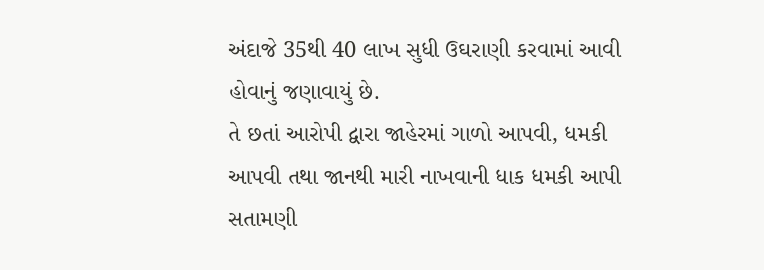અંદાજે 35થી 40 લાખ સુધી ઉઘરાણી કરવામાં આવી હોવાનું જણાવાયું છે.
તે છતાં આરોપી દ્વારા જાહેરમાં ગાળો આપવી, ધમકી આપવી તથા જાનથી મારી નાખવાની ધાક ધમકી આપી સતામણી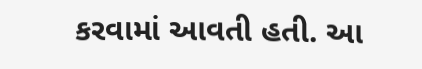કરવામાં આવતી હતી. આ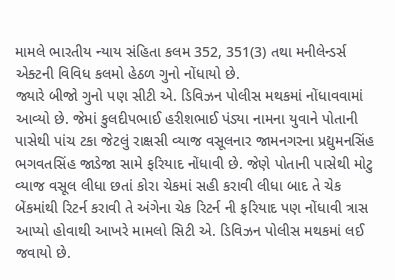મામલે ભારતીય ન્યાય સંહિતા કલમ 352, 351(3) તથા મનીલેન્ડર્સ એક્ટની વિવિધ કલમો હેઠળ ગુનો નોંધાયો છે.
જ્યારે બીજો ગુનો પણ સીટી એ. ડિવિઝન પોલીસ મથકમાં નોંધાવવામાં આવ્યો છે. જેમાં કુલદીપભાઈ હરીશભાઈ પંડ્યા નામના યુવાને પોતાની પાસેથી પાંચ ટકા જેટલું રાક્ષસી વ્યાજ વસૂલનાર જામનગરના પ્રદ્યુમનસિંહ ભગવતસિંહ જાડેજા સામે ફરિયાદ નોંધાવી છે. જેણે પોતાની પાસેથી મોટુ વ્યાજ વસૂલ લીધા છતાં કોરા ચેકમાં સહી કરાવી લીધા બાદ તે ચેક બેંકમાંથી રિટર્ન કરાવી તે અંગેના ચેક રિટર્ન ની ફરિયાદ પણ નોંધાવી ત્રાસ આપ્યો હોવાથી આખરે મામલો સિટી એ. ડિવિઝન પોલીસ મથકમાં લઈ જવાયો છે.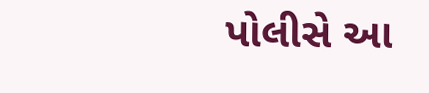પોલીસે આ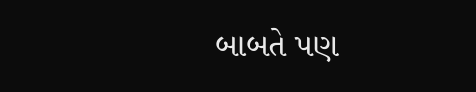બાબતે પણ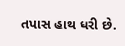તપાસ હાથ ધરી છે.